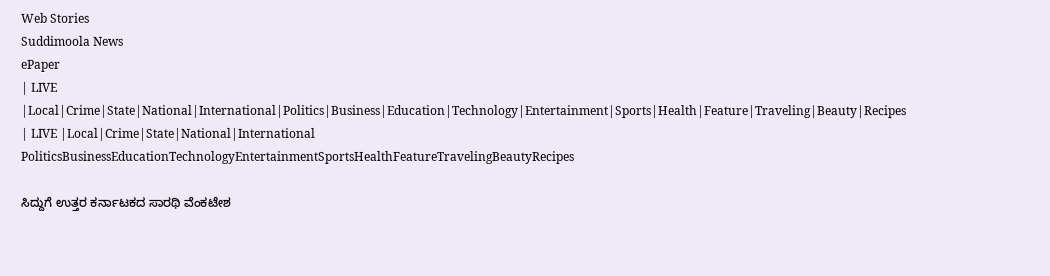Web Stories
Suddimoola News
ePaper
| LIVE |Local|Crime|State|National|International|Politics|Business|Education|Technology|Entertainment|Sports|Health|Feature|Traveling|Beauty|Recipes
| LIVE |Local|Crime|State|National|International
PoliticsBusinessEducationTechnologyEntertainmentSportsHealthFeatureTravelingBeautyRecipes

ಸಿದ್ದುಗೆ ಉತ್ತರ ಕರ್ನಾಟಕದ ಸಾರಥಿ ವೆಂಕಟೇಶ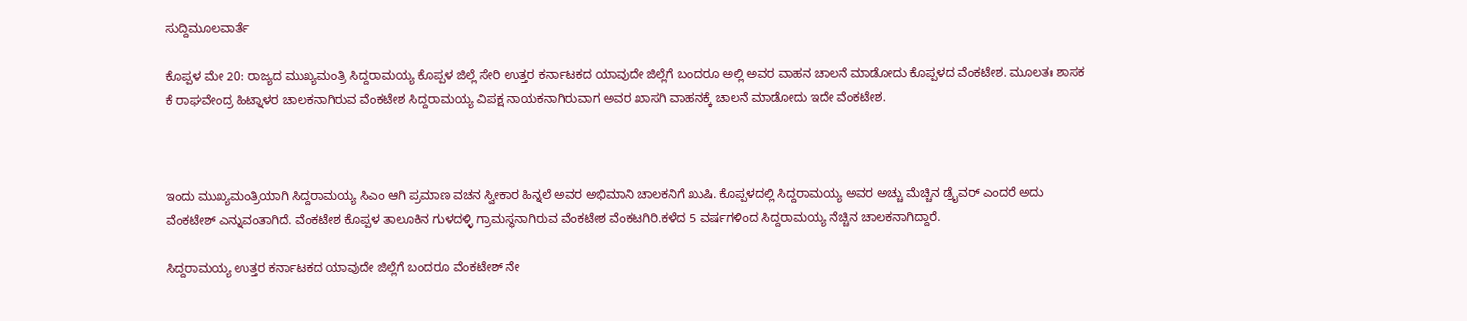ಸುದ್ದಿಮೂಲವಾರ್ತೆ

ಕೊಪ್ಪಳ ಮೇ 20: ರಾಜ್ಯದ ಮುಖ್ಯಮಂತ್ರಿ ಸಿದ್ದರಾಮಯ್ಯ ಕೊಪ್ಪಳ ಜಿಲ್ಲೆ ಸೇರಿ ಉತ್ತರ ಕರ್ನಾಟಕದ ಯಾವುದೇ ಜಿಲ್ಲೆಗೆ ಬಂದರೂ ಅಲ್ಲಿ ಅವರ ವಾಹನ ಚಾಲನೆ ಮಾಡೋದು ಕೊಪ್ಪಳದ ವೆಂಕಟೇಶ. ಮೂಲತಃ ಶಾಸಕ ಕೆ ರಾಘವೇಂದ್ರ ಹಿಟ್ನಾಳರ ಚಾಲಕನಾಗಿರುವ ವೆಂಕಟೇಶ ಸಿದ್ದರಾಮಯ್ಯ ವಿಪಕ್ಷ ನಾಯಕನಾಗಿರುವಾಗ ಅವರ ಖಾಸಗಿ ವಾಹನಕ್ಕೆ ಚಾಲನೆ ಮಾಡೋದು ಇದೇ ವೆಂಕಟೇಶ.



ಇಂದು ಮುಖ್ಯಮಂತ್ರಿಯಾಗಿ ಸಿದ್ದರಾಮಯ್ಯ ಸಿಎಂ ಆಗಿ ಪ್ರಮಾಣ ವಚನ ಸ್ವೀಕಾರ ಹಿನ್ನಲೆ ಅವರ ಅಭಿಮಾನಿ ಚಾಲಕನಿಗೆ ಖುಷಿ. ಕೊಪ್ಪಳದಲ್ಲಿ ಸಿದ್ದರಾಮಯ್ಯ ಅವರ ಅಚ್ಚು ಮೆಚ್ಚಿನ ಡ್ರೈವರ್ ಎಂದರೆ ಅದು ವೆಂಕಟೇಶ್ ಎನ್ನುವಂತಾಗಿದೆ. ವೆಂಕಟೇಶ ಕೊಪ್ಪಳ ತಾಲೂಕಿನ ಗುಳದಳ್ಳಿ ಗ್ರಾಮಸ್ಥನಾಗಿರುವ ವೆಂಕಟೇಶ ವೆಂಕಟಗಿರಿ.ಕಳೆದ 5 ವರ್ಷಗಳಿಂದ ಸಿದ್ದರಾಮಯ್ಯ ನೆಚ್ಚಿನ ಚಾಲಕನಾಗಿದ್ದಾರೆ.

ಸಿದ್ದರಾಮಯ್ಯ ಉತ್ತರ ಕರ್ನಾಟಕದ ಯಾವುದೇ ಜಿಲ್ಲೆಗೆ ಬಂದರೂ ವೆಂಕಟೇಶ್ ನೇ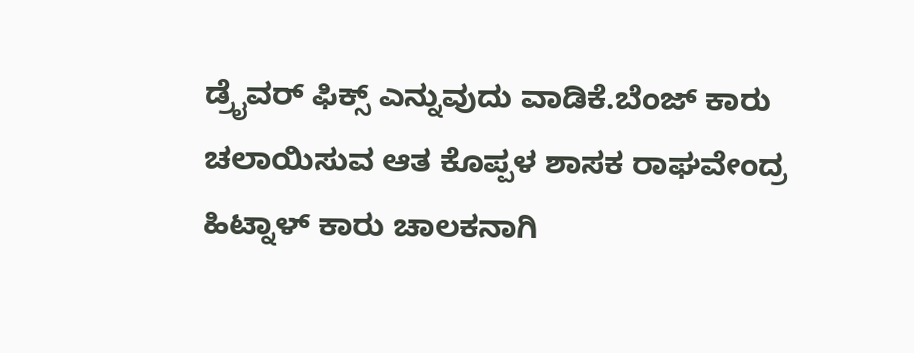ಡ್ರೈವರ್ ಫಿಕ್ಸ್ ಎನ್ನುವುದು ವಾಡಿಕೆ.ಬೆಂಜ್ ಕಾರು ಚಲಾಯಿಸುವ ಆತ ಕೊಪ್ಪಳ ಶಾಸಕ ರಾಘವೇಂದ್ರ ಹಿಟ್ನಾಳ್ ಕಾರು ಚಾಲಕನಾಗಿ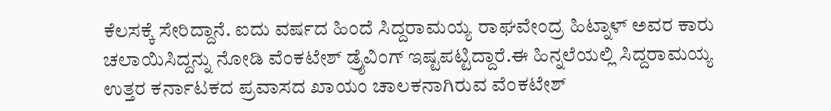ಕೆಲಸಕ್ಕೆ ಸೇರಿದ್ದಾನೆ. ಐದು ವರ್ಷದ ಹಿಂದೆ ಸಿದ್ದರಾಮಯ್ಯ ರಾಘವೇಂದ್ರ ಹಿಟ್ನಾಳ್ ಅವರ ಕಾರು ಚಲಾಯಿಸಿದ್ದನ್ನು ನೋಡಿ ವೆಂಕಟೇಶ್ ಡ್ರೈವಿಂಗ್ ಇಷ್ಟಪಟ್ಟಿದ್ದಾರೆ.ಈ ಹಿನ್ನಲೆಯಲ್ಲಿ ಸಿದ್ದರಾಮಯ್ಯ ಉತ್ತರ ಕರ್ನಾಟಕದ ಪ್ರವಾಸದ ಖಾಯಂ ಚಾಲಕನಾಗಿರುವ ವೆಂಕಟೇಶ್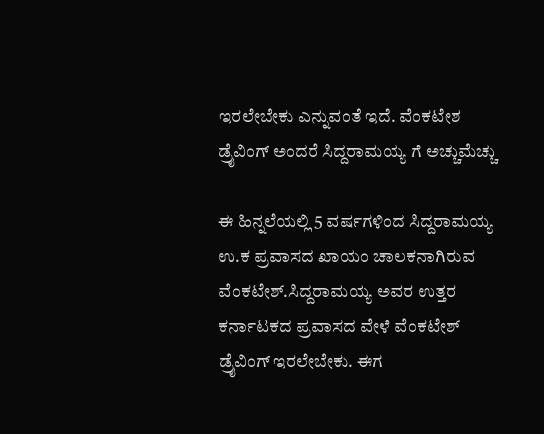ಇರಲೇಬೇಕು ಎನ್ನುವಂತೆ ಇದೆ. ವೆಂಕಟೇಶ ಡ್ರೈವಿಂಗ್ ಅಂದರೆ ಸಿದ್ದರಾಮಯ್ಯ ಗೆ ಅಚ್ಚುಮೆಚ್ಚು

ಈ ಹಿನ್ನಲೆಯಲ್ಲಿ 5 ವರ್ಷಗಳಿಂದ ಸಿದ್ದರಾಮಯ್ಯ ಉ.ಕ ಪ್ರವಾಸದ ಖಾಯಂ ಚಾಲಕನಾಗಿರುವ ವೆಂಕಟೇಶ್.ಸಿದ್ದರಾಮಯ್ಯ ಅವರ ಉತ್ತರ ಕರ್ನಾಟಕದ ಪ್ರವಾಸದ ವೇಳೆ ವೆಂಕಟೇಶ್ ಡ್ರೈವಿಂಗ್ ಇರಲೇಬೇಕು. ಈಗ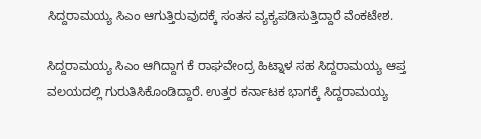ಸಿದ್ದರಾಮಯ್ಯ ಸಿಎಂ ಆಗುತ್ತಿರುವುದಕ್ಕೆ ಸಂತಸ ವ್ಯಕ್ಯಪಡಿಸುತ್ತಿದ್ದಾರೆ ವೆಂಕಟೇಶ.

ಸಿದ್ದರಾಮಯ್ಯ ಸಿಎಂ ಆಗಿದ್ದಾಗ ಕೆ ರಾಘವೇಂದ್ರ ಹಿಟ್ನಾಳ ಸಹ ಸಿದ್ದರಾಮಯ್ಯ ಆಪ್ತ ವಲಯದಲ್ಲಿ ಗುರುತಿಸಿಕೊಂಡಿದ್ದಾರೆ. ಉತ್ತರ ಕರ್ನಾಟಕ ಭಾಗಕ್ಕೆ ಸಿದ್ದರಾಮಯ್ಯ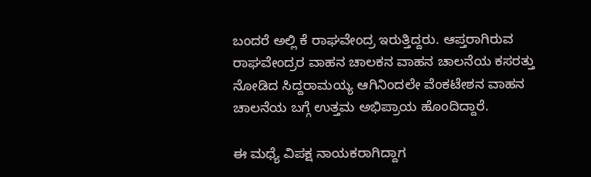ಬಂದರೆ ಅಲ್ಲಿ ಕೆ ರಾಘವೇಂದ್ರ ಇರುತ್ತಿದ್ದರು. ಆಪ್ತರಾಗಿರುವ ರಾಘವೇಂದ್ರರ ವಾಹನ ಚಾಲಕನ ವಾಹನ ಚಾಲನೆಯ ಕಸರತ್ತು ನೋಡಿದ ಸಿದ್ದರಾಮಯ್ಯ ಆಗಿನಿಂದಲೇ ವೆಂಕಟೇಶನ ವಾಹನ ಚಾಲನೆಯ ಬಗ್ಗೆ ಉತ್ತಮ ಅಭಿಪ್ರಾಯ ಹೊಂದಿದ್ದಾರೆ.

ಈ ಮಧ್ಯೆ ವಿಪಕ್ಷ ನಾಯಕರಾಗಿದ್ದಾಗ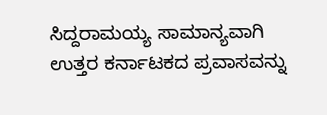ಸಿದ್ದರಾಮಯ್ಯ ಸಾಮಾನ್ಯವಾಗಿ ಉತ್ತರ ಕರ್ನಾಟಕದ ಪ್ರವಾಸವನ್ನು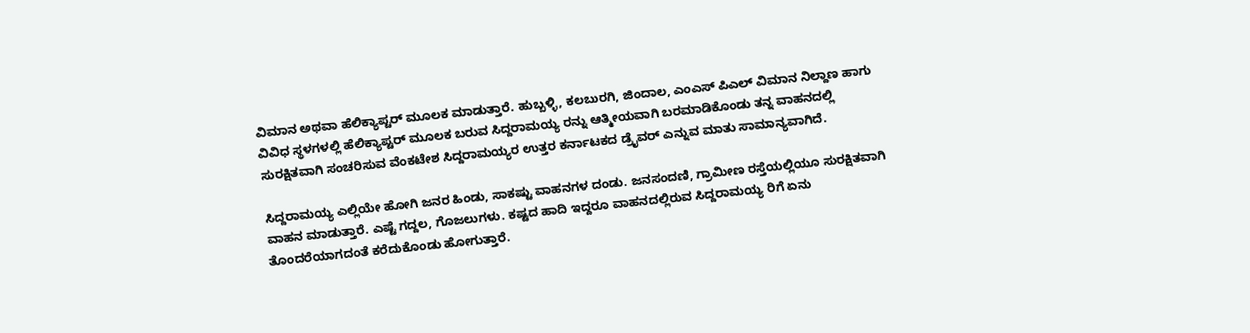ವಿಮಾನ ಅಥವಾ ಹೆಲಿಕ್ಯಾಪ್ಟರ್ ಮೂಲಕ ಮಾಡುತ್ತಾರೆ. ಹುಬ್ಬಳ್ಳಿ, ಕಲಬುರಗಿ, ಜಿಂದಾಲ, ಎಂಎಸ್ ಪಿಎಲ್ ವಿಮಾನ ನಿಲ್ದಾಣ ಹಾಗು ವಿವಿಧ ಸ್ಥಳಗಳಲ್ಲಿ ಹೆಲಿಕ್ಯಾಪ್ಟರ್ ಮೂಲಕ ಬರುವ ಸಿದ್ದರಾಮಯ್ಯ ರನ್ನು ಆತ್ಮೀಯವಾಗಿ ಬರಮಾಡಿಕೊಂಡು ತನ್ನ ವಾಹನದಲ್ಲಿ ಸುರಕ್ಷಿತವಾಗಿ ಸಂಚರಿಸುವ ವೆಂಕಟೇಶ ಸಿದ್ದರಾಮಯ್ಯರ ಉತ್ತರ ಕರ್ನಾಟಕದ ಡ್ರೈವರ್ ಎನ್ನುವ ಮಾತು ಸಾಮಾನ್ಯವಾಗಿದೆ.

ಸಿದ್ದರಾಮಯ್ಯ ಎಲ್ಲಿಯೇ ಹೋಗಿ ಜನರ ಹಿಂಡು, ಸಾಕಷ್ಟು ವಾಹನಗಳ ದಂಡು. ಜನಸಂದಣಿ, ಗ್ರಾಮೀಣ ರಸ್ತೆಯಲ್ಲಿಯೂ ಸುರಕ್ಷಿತವಾಗಿ ವಾಹನ ಮಾಡುತ್ತಾರೆ. ಎಷ್ಟೆ ಗದ್ದಲ, ಗೊಜಲುಗಳು. ಕಷ್ಟದ ಹಾದಿ ಇದ್ದರೂ ವಾಹನದಲ್ಲಿರುವ ಸಿದ್ದರಾಮಯ್ಯ ರಿಗೆ ಏನು ತೊಂದರೆಯಾಗದಂತೆ ಕರೆದುಕೊಂಡು ಹೋಗುತ್ತಾರೆ.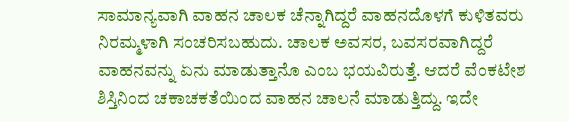ಸಾಮಾನ್ಯವಾಗಿ ವಾಹನ ಚಾಲಕ ಚೆನ್ನಾಗಿದ್ದರೆ ವಾಹನದೊಳಗೆ ಕುಳಿತವರು ನಿರಮ್ಮಳಾಗಿ ಸಂಚರಿಸಬಹುದು. ಚಾಲಕ ಅವಸರ, ಬವಸರವಾಗಿದ್ದರೆ ವಾಹನವನ್ನು ಏನು ಮಾಡುತ್ತಾನೊ ಎಂಬ ಭಯವಿರುತ್ತೆ‌. ಆದರೆ ವೆಂಕಟೇಶ ಶಿಸ್ತಿನಿಂದ ಚಕಾಚಕತೆಯಿಂದ ವಾಹನ ಚಾಲನೆ ಮಾಡುತ್ತಿದ್ದು. ಇದೇ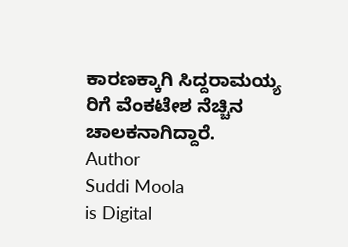ಕಾರಣಕ್ಕಾಗಿ ಸಿದ್ದರಾಮಯ್ಯ ರಿಗೆ ವೆಂಕಟೇಶ ನೆಚ್ಚಿನ ಚಾಲಕನಾಗಿದ್ದಾರೆ.
Author
Suddi Moola
is Digital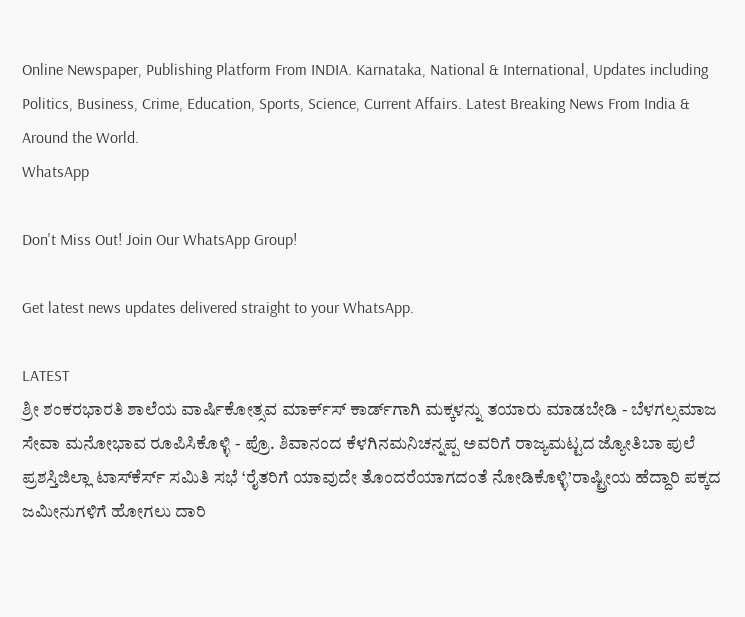Online Newspaper, Publishing Platform From INDIA. Karnataka, National & International, Updates including Politics, Business, Crime, Education, Sports, Science, Current Affairs. Latest Breaking News From India & Around the World.
WhatsApp

Don't Miss Out! Join Our WhatsApp Group!

Get latest news updates delivered straight to your WhatsApp.

LATEST
ಶ್ರೀ ಶಂಕರಭಾರತಿ ಶಾಲೆಯ ವಾರ್ಷಿಕೋತ್ಸವ ಮಾರ್ಕ್‌ಸ್‌ ಕಾರ್ಡ್‌ಗಾಗಿ ಮಕ್ಕಳನ್ನು ತಯಾರು ಮಾಡಬೇಡಿ - ಬೆಳಗಲ್ಸಮಾಜ ಸೇವಾ ಮನೋಭಾವ ರೂಪಿಸಿಕೊಳ್ಳಿ - ಪ್ರೊ. ಶಿವಾನಂದ ಕೆಳಗಿನಮನಿಚನ್ನಪ್ಪ ಅವರಿಗೆ ರಾಜ್ಯಮಟ್ಟದ ಜ್ಯೋತಿಬಾ ಪುಲೆ ಪ್ರಶಸ್ತಿಜಿಲ್ಲಾ ಟಾಸ್‌‌ಕೆರ್ಸ್ ಸಮಿತಿ ಸಭೆ ‘ರೈತರಿಗೆ ಯಾವುದೇ ತೊಂದರೆಯಾಗದಂತೆ ನೋಡಿಕೊಳ್ಳಿ’ರಾಷ್ಟ್ರೀಯ ಹೆದ್ದಾರಿ ಪಕ್ಕದ ಜಮೀನುಗಳಿಗೆ ಹೋಗಲು ದಾರಿ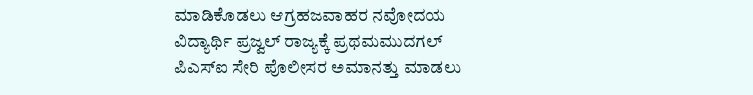ಮಾಡಿಕೊಡಲು ಆಗ್ರಹಜವಾಹರ ನವೋದಯ ವಿದ್ಯಾರ್ಥಿ ಪ್ರಜ್ವಲ್ ರಾಜ್ಯಕ್ಕೆ ಪ್ರಥಮಮುದಗಲ್ ಪಿಎಸ್‌ಐ ಸೇರಿ ಪೊಲೀಸರ ಅಮಾನತ್ತು ಮಾಡಲು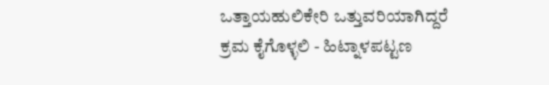ಒತ್ತಾಯಹುಲಿಕೇರಿ ಒತ್ತುವರಿಯಾಗಿದ್ದರೆ ಕ್ರಮ ಕೈಗೊಳ್ಳಲಿ - ಹಿಟ್ನಾಳಪಟ್ಟಣ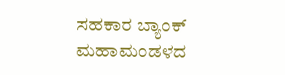ಸಹಕಾರ ಬ್ಯಾಂಕ್ ಮಹಾಮಂಡಳದ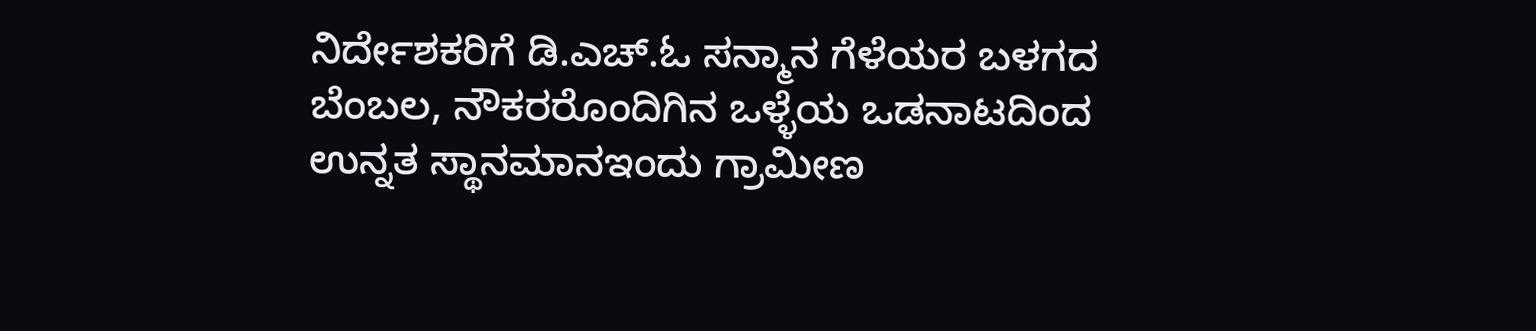ನಿರ್ದೇಶಕರಿಗೆ ಡಿ.ಎಚ್.ಓ ಸನ್ಮಾನ ಗೆಳೆಯರ ಬಳಗದ ಬೆಂಬಲ, ನೌಕರರೊಂದಿಗಿನ ಒಳ್ಳೆಯ ಒಡನಾಟದಿಂದ ಉನ್ನತ ಸ್ಥಾನಮಾನಇಂದು ಗ್ರಾಮೀಣ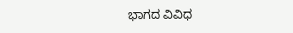ಭಾಗದ ವಿವಿಧ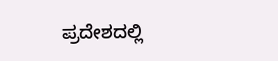ಪ್ರದೇಶದಲ್ಲಿ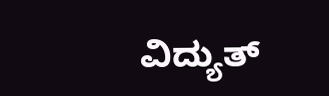ವಿದ್ಯುತ್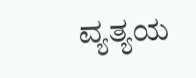ವ್ಯತ್ಯಯ